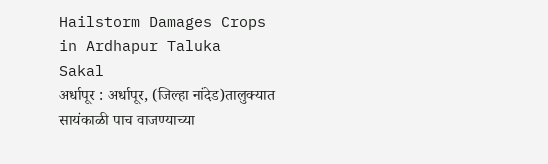Hailstorm Damages Crops in Ardhapur Taluka
Sakal
अर्धापूर : अर्धापूर, (जिल्हा नांदेड)तालुक्यात सायंकाळी पाच वाजण्याच्या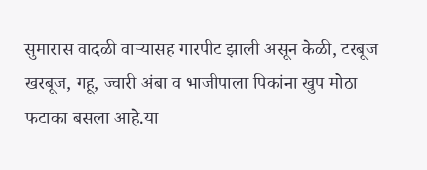सुमारास वादळी वाऱ्यासह गारपीट झाली असून केळी, टरबूज खरबूज, गहू, ज्वारी अंबा व भाजीपाला पिकांना खुप मोठा फटाका बसला आहे.या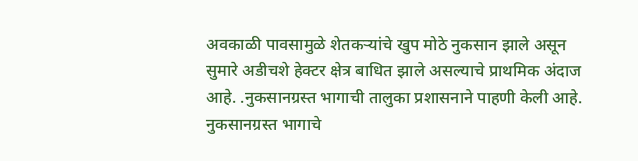अवकाळी पावसामुळे शेतकऱ्यांचे खुप मोठे नुकसान झाले असून सुमारे अडीचशे हेक्टर क्षेत्र बाधित झाले असल्याचे प्राथमिक अंदाज आहे. .नुकसानग्रस्त भागाची तालुका प्रशासनाने पाहणी केली आहे. नुकसानग्रस्त भागाचे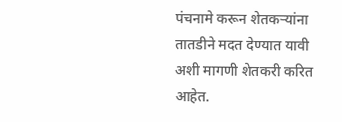पंचनामे करून शेतकऱ्यांना तातडीने मदत देण्यात यावी अशी मागणी शेतकरी करित आहेत.